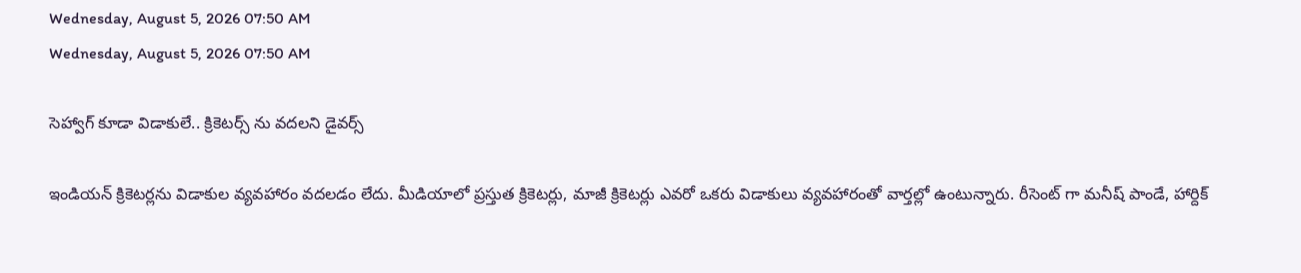Wednesday, August 5, 2026 07:50 AM
Wednesday, August 5, 2026 07:50 AM

సెహ్వాగ్ కూడా విడాకులే.. క్రికెటర్స్ ను వదలని డైవర్స్

ఇండియన్ క్రికెటర్లను విడాకుల వ్యవహారం వదలడం లేదు. మీడియాలో ప్రస్తుత క్రికెటర్లు, మాజీ క్రికెటర్లు ఎవరో ఒకరు విడాకులు వ్యవహారంతో వార్తల్లో ఉంటున్నారు. రీసెంట్ గా మనీష్ పాండే, హార్దిక్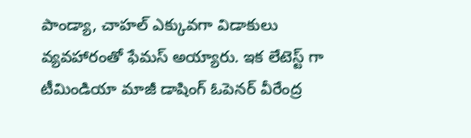పాండ్యా, చాహల్ ఎక్కువగా విడాకులు వ్యవహారంతో ఫేమస్ అయ్యారు. ఇక లేటెస్ట్ గా టీమిండియా మాజీ డాషింగ్ ఓపెనర్ వీరేంద్ర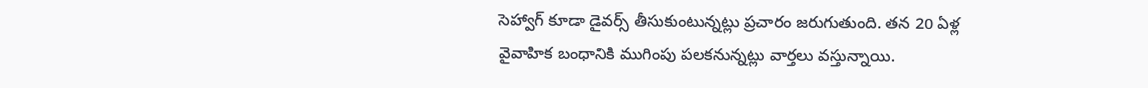సెహ్వాగ్ కూడా డైవర్స్ తీసుకుంటున్నట్లు ప్రచారం జరుగుతుంది. తన 20 ఏళ్ల వైవాహిక బంధానికి ముగింపు పలకనున్నట్లు వార్తలు వస్తున్నాయి.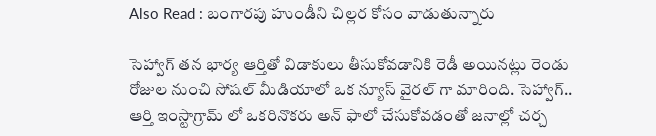Also Read : బంగారపు హుండీని చిల్లర కోసం వాడుతున్నారు

సెహ్వాగ్ తన భార్య ఆర్తితో విడాకులు తీసుకోవడానికి రెడీ అయినట్లు రెండు రోజుల నుంచి సోషల్ మీడియాలో ఒక న్యూస్ వైరల్ గా మారింది. సెహ్వాగ్.. ఆర్తి ఇంస్టాగ్రామ్ లో ఒకరినొకరు అన్ ఫాలో చేసుకోవడంతో జనాల్లో చర్చ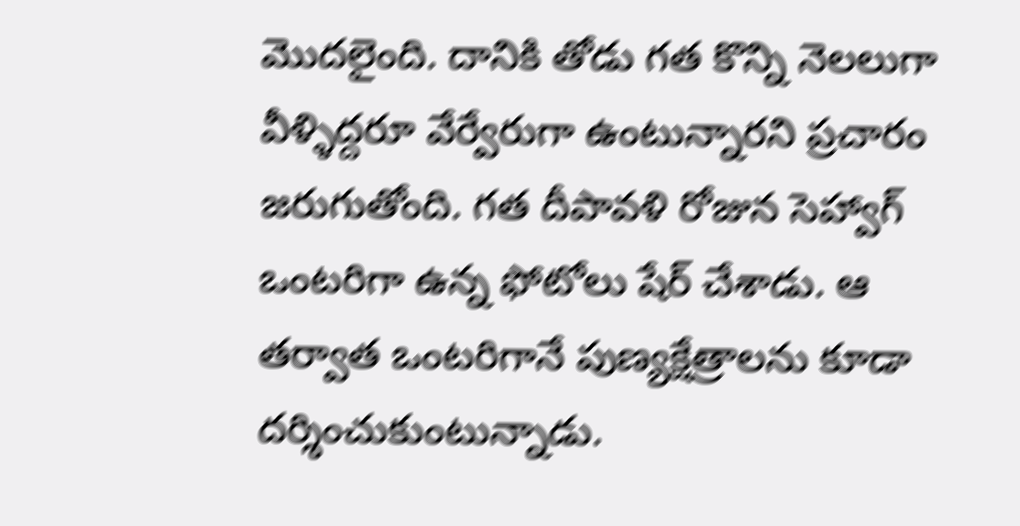మొదలైంది. దానికి తోడు గత కొన్ని నెలలుగా వీళ్ళిద్దరూ వేర్వేరుగా ఉంటున్నారని ప్రచారం జరుగుతోంది. గత దీపావళి రోజున సెహ్వాగ్ ఒంటరిగా ఉన్న ఫోటోలు షేర్ చేశాడు. ఆ తర్వాత ఒంటరిగానే పుణ్యక్షేత్రాలను కూడా దర్శించుకుంటున్నాడు.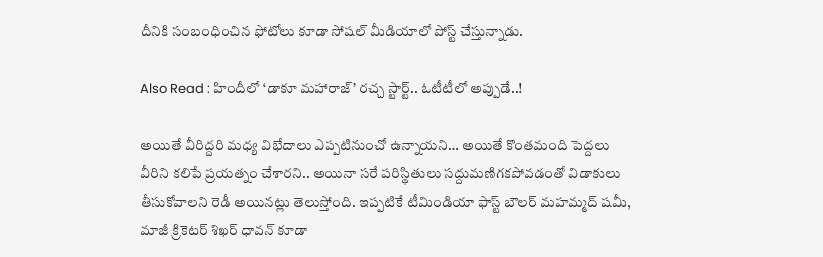దీనికి సంబంధించిన ఫోటోలు కూడా సోషల్ మీడియాలో పోస్ట్ చేస్తున్నాడు.

Also Read : హిందీలో ‘డాకూ మహారాజ్’ రచ్చ స్టార్ట్.. ఓటీటీలో అప్పుడే..!

అయితే వీరిద్దరి మధ్య విభేదాలు ఎప్పటినుంచో ఉన్నాయని… అయితే కొంతమంది పెద్దలు వీరిని కలిపే ప్రయత్నం చేశారని.. అయినా సరే పరిస్థితులు సద్దుమణిగకపోవడంతో విడాకులు తీసుకోవాలని రెడీ అయినట్లు తెలుస్తోంది. ఇప్పటికే టీమిండియా ఫాస్ట్ బౌలర్ మహమ్మద్ షమీ, మాజీ క్రికెటర్ శిఖర్ ధావన్ కూడా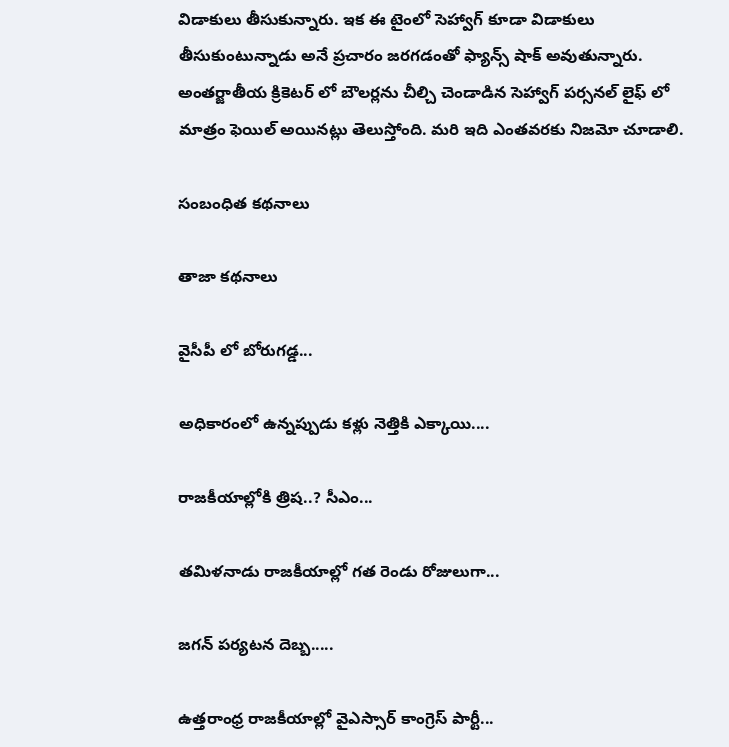విడాకులు తీసుకున్నారు. ఇక ఈ టైంలో సెహ్వాగ్ కూడా విడాకులు తీసుకుంటున్నాడు అనే ప్రచారం జరగడంతో ఫ్యాన్స్ షాక్ అవుతున్నారు. అంతర్జాతీయ క్రికెటర్ లో బౌలర్లను చీల్చి చెండాడిన సెహ్వాగ్ పర్సనల్ లైఫ్ లో మాత్రం ఫెయిల్ అయినట్లు తెలుస్తోంది. మరి ఇది ఎంతవరకు నిజమో చూడాలి.

సంబంధిత కథనాలు

తాజా కథనాలు

వైసీపీ లో బోరుగడ్డ...

అధికారంలో ఉన్నప్పుడు కళ్లు నెత్తికి ఎక్కాయి....

రాజకీయాల్లోకి త్రిష..? సీఎం...

తమిళనాడు రాజకీయాల్లో గత రెండు రోజులుగా...

జగన్ పర్యటన దెబ్బ.....

ఉత్తరాంధ్ర రాజకీయాల్లో వైఎస్సార్ కాంగ్రెస్ పార్టీ...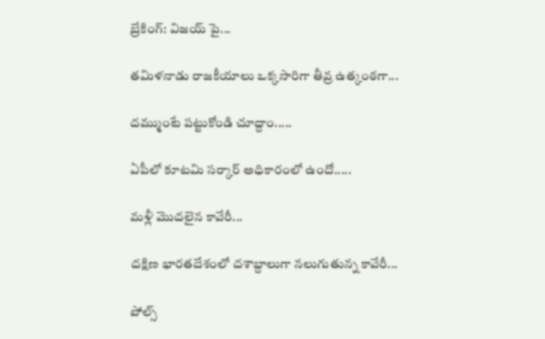బ్రేకింగ్: విజయ్ పై...

తమిళనాడు రాజకీయాలు ఒక్కసారిగా తీవ్ర ఉత్కంఠగా...

దమ్ముంటే పట్టుకోండి చూద్దాం.....

ఏపీలో కూటమి సర్కార్ అధికారంలో ఉందో.....

మళ్లీ మొదలైన కావేరీ...

దక్షిణ భారతదేశంలో దశాబ్దాలుగా నలుగుతున్న కావేరీ...

పోల్స్